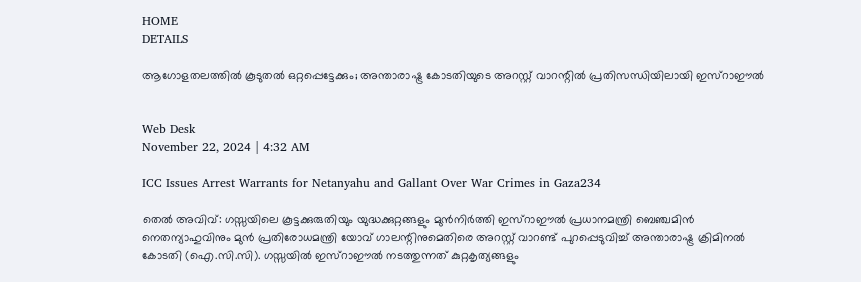HOME
DETAILS

ആഗോളതലത്തില്‍ കൂടുതല്‍ ഒറ്റപ്പെട്ടേക്കും; അന്താരാഷ്ട്ര കോടതിയുടെ അറസ്റ്റ് വാറന്റില്‍ പ്രതിസന്ധിയിലായി ഇസ്‌റാഈല്‍


Web Desk
November 22, 2024 | 4:32 AM

ICC Issues Arrest Warrants for Netanyahu and Gallant Over War Crimes in Gaza234

തെല്‍ അവിവ്: ഗസ്സയിലെ കൂട്ടക്കുരുതിയും യുദ്ധക്കുറ്റങ്ങളും മുന്‍നിര്‍ത്തി ഇസ്‌റാഈല്‍ പ്രധാനമന്ത്രി ബെഞ്ചമിന്‍ നെതന്യാഹുവിനും മുന്‍ പ്രതിരോധമന്ത്രി യോവ് ഗാലന്റിനുമെതിരെ അറസ്റ്റ് വാറണ്ട് പുറപ്പെടുവിച്ച് അന്താരാഷ്ട്ര ക്രിമിനല്‍ കോടതി (ഐ.സി.സി). ഗസ്സയില്‍ ഇസ്‌റാഈല്‍ നടത്തുന്നത് കുറ്റകൃത്യങ്ങളും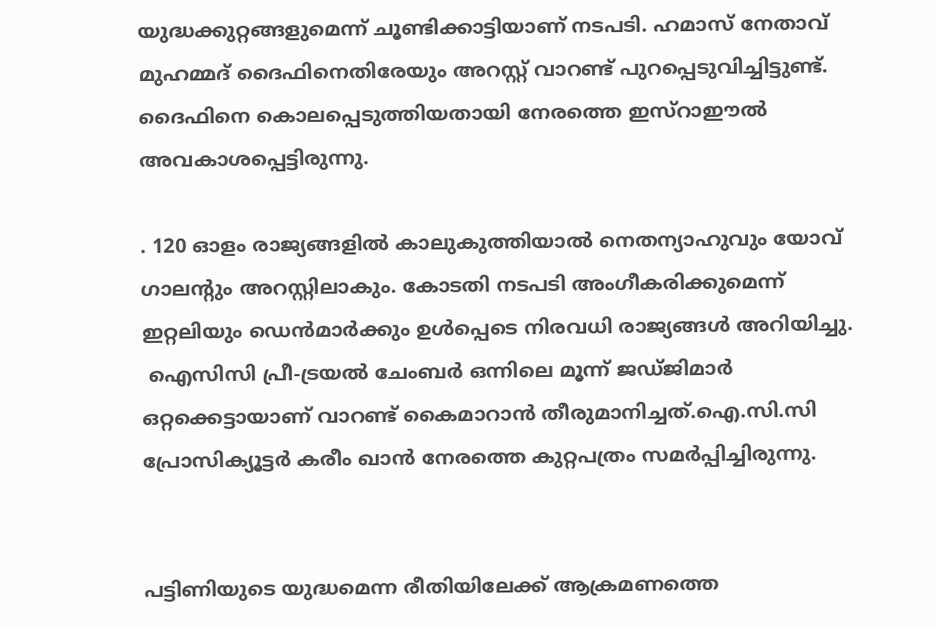യുദ്ധക്കുറ്റങ്ങളുമെന്ന് ചൂണ്ടിക്കാട്ടിയാണ് നടപടി. ഹമാസ് നേതാവ് മുഹമ്മദ് ദൈഫിനെതിരേയും അറസ്റ്റ് വാറണ്ട് പുറപ്പെടുവിച്ചിട്ടുണ്ട്. ദൈഫിനെ കൊലപ്പെടുത്തിയതായി നേരത്തെ ഇസ്‌റാഈല്‍ അവകാശപ്പെട്ടിരുന്നു.

. 120 ഓളം രാജ്യങ്ങളില്‍ കാലുകുത്തിയാല്‍ നെതന്യാഹുവും യോവ് ഗാലന്റും അറസ്റ്റിലാകും. കോടതി നടപടി അംഗീകരിക്കുമെന്ന് ഇറ്റലിയും ഡെന്‍മാര്‍ക്കും ഉള്‍പ്പെടെ നിരവധി രാജ്യങ്ങള്‍ അറിയിച്ചു.
 ഐസിസി പ്രീ-ട്രയല്‍ ചേംബര്‍ ഒന്നിലെ മൂന്ന് ജഡ്ജിമാര്‍ ഒറ്റക്കെട്ടായാണ് വാറണ്ട് കൈമാറാന്‍ തീരുമാനിച്ചത്.ഐ.സി.സി പ്രോസിക്യൂട്ടര്‍ കരീം ഖാന്‍ നേരത്തെ കുറ്റപത്രം സമര്‍പ്പിച്ചിരുന്നു.


പട്ടിണിയുടെ യുദ്ധമെന്ന രീതിയിലേക്ക് ആക്രമണത്തെ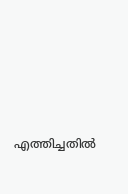എത്തിച്ചതില്‍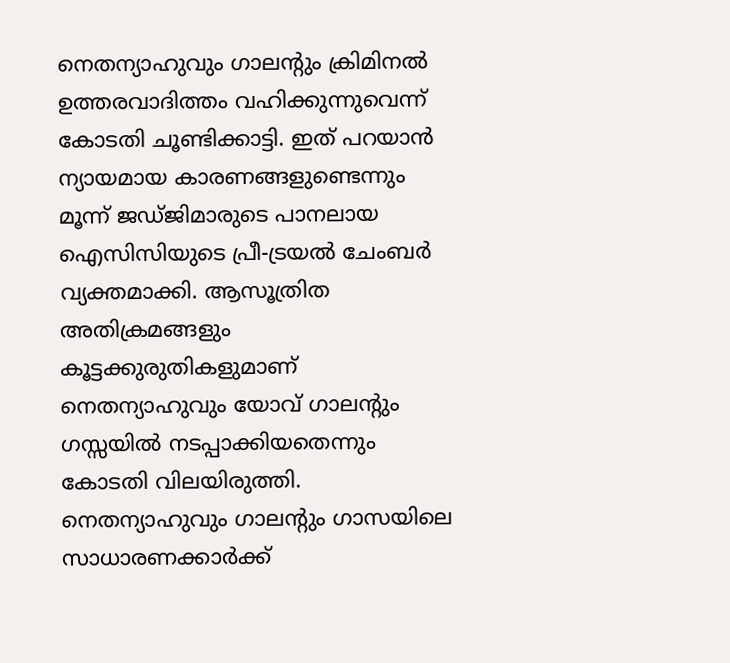നെതന്യാഹുവും ഗാലന്റും ക്രിമിനല്‍ ഉത്തരവാദിത്തം വഹിക്കുന്നുവെന്ന് കോടതി ചൂണ്ടിക്കാട്ടി. ഇത് പറയാന്‍ ന്യായമായ കാരണങ്ങളുണ്ടെന്നും  മൂന്ന് ജഡ്ജിമാരുടെ പാനലായ ഐസിസിയുടെ പ്രീ-ട്രയല്‍ ചേംബര്‍ വ്യക്തമാക്കി. ആസൂത്രിത അതിക്രമങ്ങളും കൂട്ടക്കുരുതികളുമാണ് നെതന്യാഹുവും യോവ് ഗാലന്റും ഗസ്സയില്‍ നടപ്പാക്കിയതെന്നും കോടതി വിലയിരുത്തി. നെതന്യാഹുവും ഗാലന്റും ഗാസയിലെ സാധാരണക്കാര്‍ക്ക്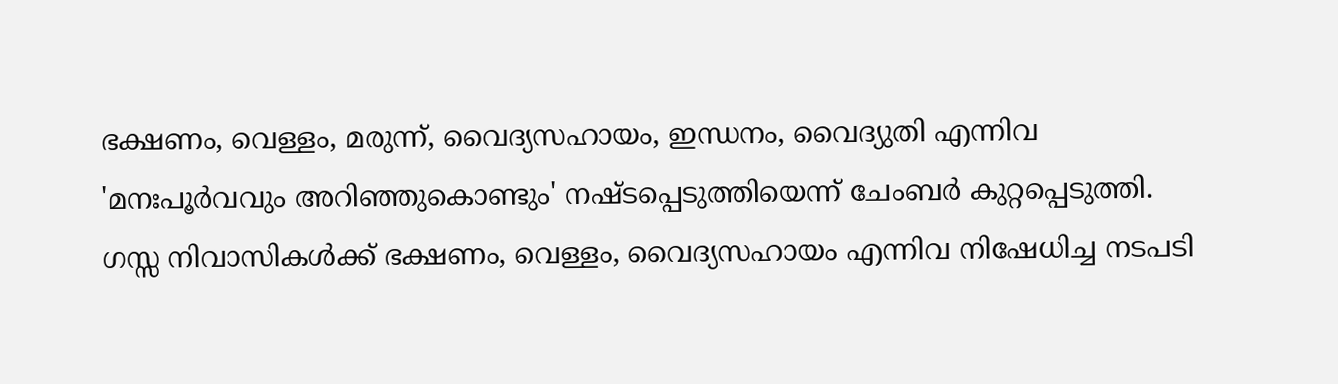ഭക്ഷണം, വെള്ളം, മരുന്ന്, വൈദ്യസഹായം, ഇന്ധനം, വൈദ്യുതി എന്നിവ 'മനഃപൂര്‍വവും അറിഞ്ഞുകൊണ്ടും' നഷ്ടപ്പെടുത്തിയെന്ന് ചേംബര്‍ കുറ്റപ്പെടുത്തി. ഗസ്സ നിവാസികള്‍ക്ക് ഭക്ഷണം, വെള്ളം, വൈദ്യസഹായം എന്നിവ നിഷേധിച്ച നടപടി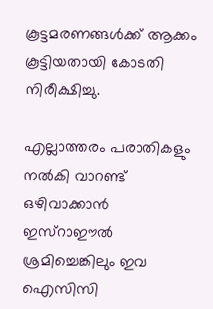കൂട്ടമരണങ്ങള്‍ക്ക് ആക്കം കൂട്ടിയതായി കോടതി നിരീക്ഷിച്ചു.

എല്ലാത്തരം പരാതികളും നല്‍കി വാറണ്ട് ഒഴിവാക്കാന്‍ ഇസ്‌റാഈല്‍ ശ്രമിച്ചെങ്കിലും ഇവ ഐസിസി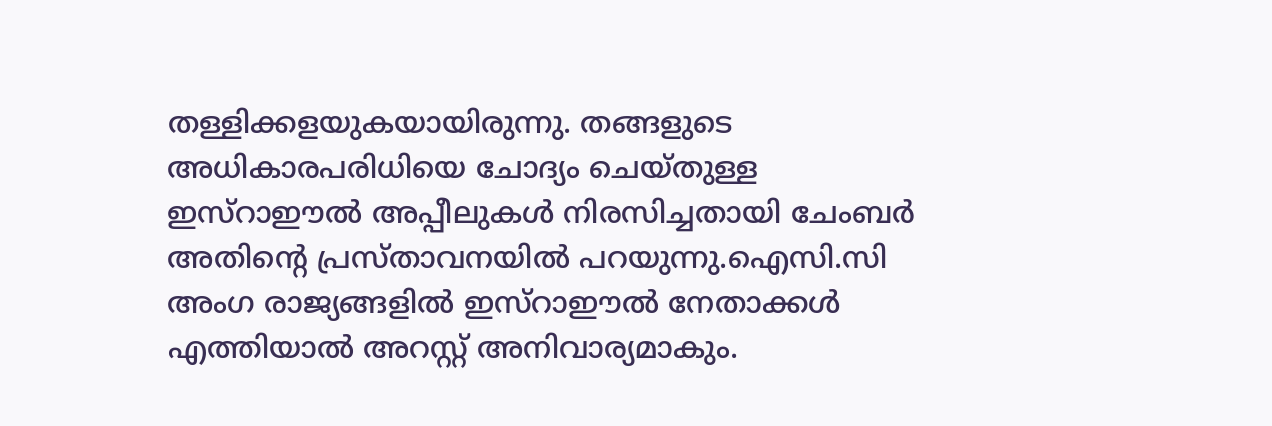തള്ളിക്കളയുകയായിരുന്നു. തങ്ങളുടെ അധികാരപരിധിയെ ചോദ്യം ചെയ്തുള്ള ഇസ്‌റാഈല്‍ അപ്പീലുകള്‍ നിരസിച്ചതായി ചേംബര്‍ അതിന്റെ പ്രസ്താവനയില്‍ പറയുന്നു.ഐസി.സി അംഗ രാജ്യങ്ങളില്‍ ഇസ്‌റാഈല്‍ നേതാക്കള്‍ എത്തിയാല്‍ അറസ്റ്റ് അനിവാര്യമാകും.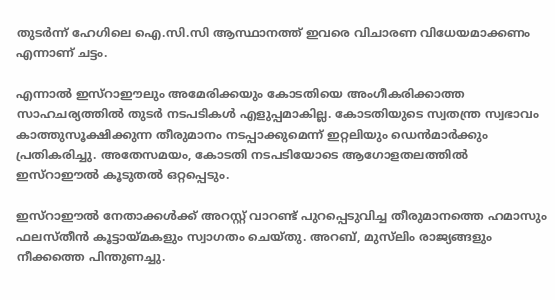തുടര്‍ന്ന് ഹേഗിലെ ഐ.സി.സി ആസ്ഥാനത്ത് ഇവരെ വിചാരണ വിധേയമാക്കണം എന്നാണ് ചട്ടം.

എന്നാല്‍ ഇസ്‌റാഈലും അമേരിക്കയും കോടതിയെ അംഗീകരിക്കാത്ത സാഹചര്യത്തില്‍ തുടര്‍ നടപടികള്‍ എളുപ്പമാകില്ല. കോടതിയുടെ സ്വതന്ത്ര സ്വഭാവം കാത്തുസൂക്ഷിക്കുന്ന തീരുമാനം നടപ്പാക്കുമെന്ന് ഇറ്റലിയും ഡെന്‍മാര്‍ക്കും പ്രതികരിച്ചു. അതേസമയം, കോടതി നടപടിയോടെ ആഗോളതലത്തില്‍ ഇസ്‌റാഈല്‍ കൂടുതല്‍ ഒറ്റപ്പെടും.

ഇസ്‌റാഈല്‍ നേതാക്കള്‍ക്ക് അറസ്റ്റ് വാറണ്ട് പുറപ്പെടുവിച്ച തീരുമാനത്തെ ഹമാസും ഫലസ്തീന്‍ കൂട്ടായ്മകളും സ്വാഗതം ചെയ്തു. അറബ്, മുസ്‌ലിം രാജ്യങ്ങളും നീക്കത്തെ പിന്തുണച്ചു.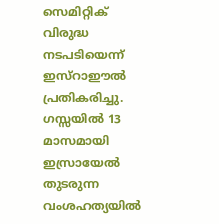സെമിറ്റിക് വിരുദ്ധ നടപടിയെന്ന് ഇസ്‌റാഈല്‍ പ്രതികരിച്ചു.  ഗസ്സയില്‍ 13 മാസമായി ഇസ്രായേല്‍ തുടരുന്ന വംശഹത്യയില്‍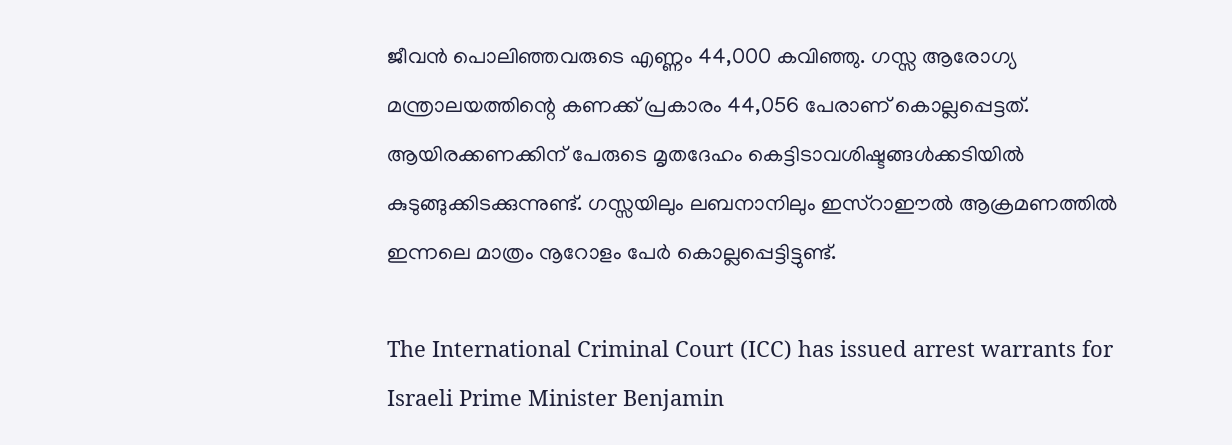ജീവന്‍ പൊലിഞ്ഞവരുടെ എണ്ണം 44,000 കവിഞ്ഞു. ഗസ്സ ആരോഗ്യ മന്ത്രാലയത്തിന്റെ കണക്ക് പ്രകാരം 44,056 പേരാണ് കൊല്ലപ്പെട്ടത്. ആയിരക്കണക്കിന് പേരുടെ മൃതദേഹം കെട്ടിടാവശിഷ്ടങ്ങള്‍ക്കടിയില്‍ കുടുങ്ങുക്കിടക്കുന്നുണ്ട്. ഗസ്സയിലും ലബനാനിലും ഇസ്‌റാഈല്‍ ആക്രമണത്തില്‍ ഇന്നലെ മാത്രം നൂറോളം പേര്‍ കൊല്ലപ്പെട്ടിട്ടുണ്ട്.

The International Criminal Court (ICC) has issued arrest warrants for Israeli Prime Minister Benjamin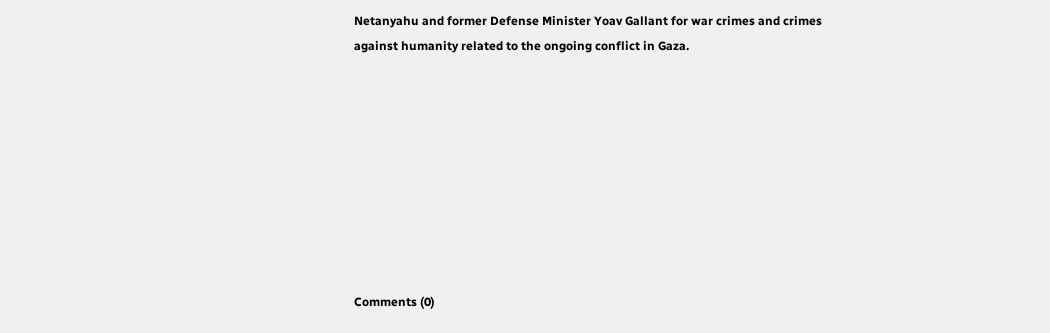Netanyahu and former Defense Minister Yoav Gallant for war crimes and crimes against humanity related to the ongoing conflict in Gaza.









Comments (0)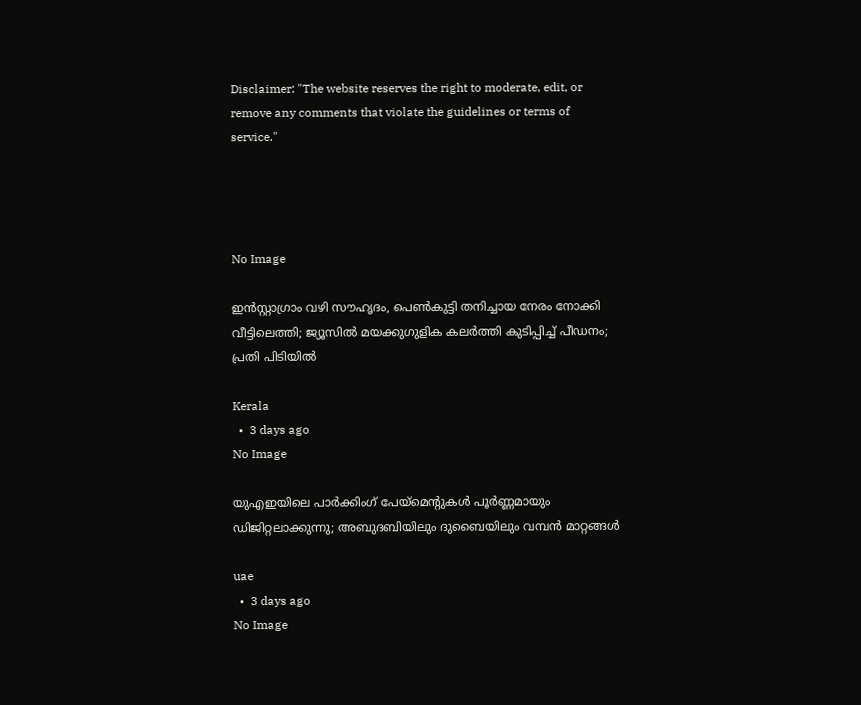Disclaimer: "The website reserves the right to moderate, edit, or remove any comments that violate the guidelines or terms of service."




No Image

ഇൻസ്റ്റാഗ്രാം വഴി സൗഹൃദം, പെൺകുട്ടി തനിച്ചായ നേരം നോക്കി വീട്ടിലെത്തി; ജ്യൂസിൽ മയക്കുഗുളിക കലർത്തി കുടിപ്പിച്ച് പീഡനം; പ്രതി പിടിയിൽ

Kerala
  •  3 days ago
No Image

യുഎഇയിലെ പാർക്കിംഗ് പേയ്‌മെന്റുകൾ പൂർണ്ണമായും ഡിജിറ്റലാക്കുന്നു; അബുദബിയിലും ദുബൈയിലും വമ്പൻ മാറ്റങ്ങൾ

uae
  •  3 days ago
No Image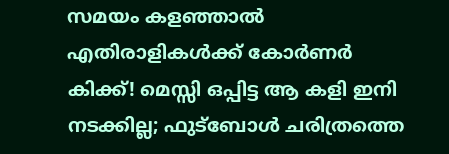സമയം കളഞ്ഞാൽ എതിരാളികൾക്ക് കോർണർ കിക്ക്! മെസ്സി ഒപ്പിട്ട ആ കളി ഇനി നടക്കില്ല; ഫുട്ബോൾ ചരിത്രത്തെ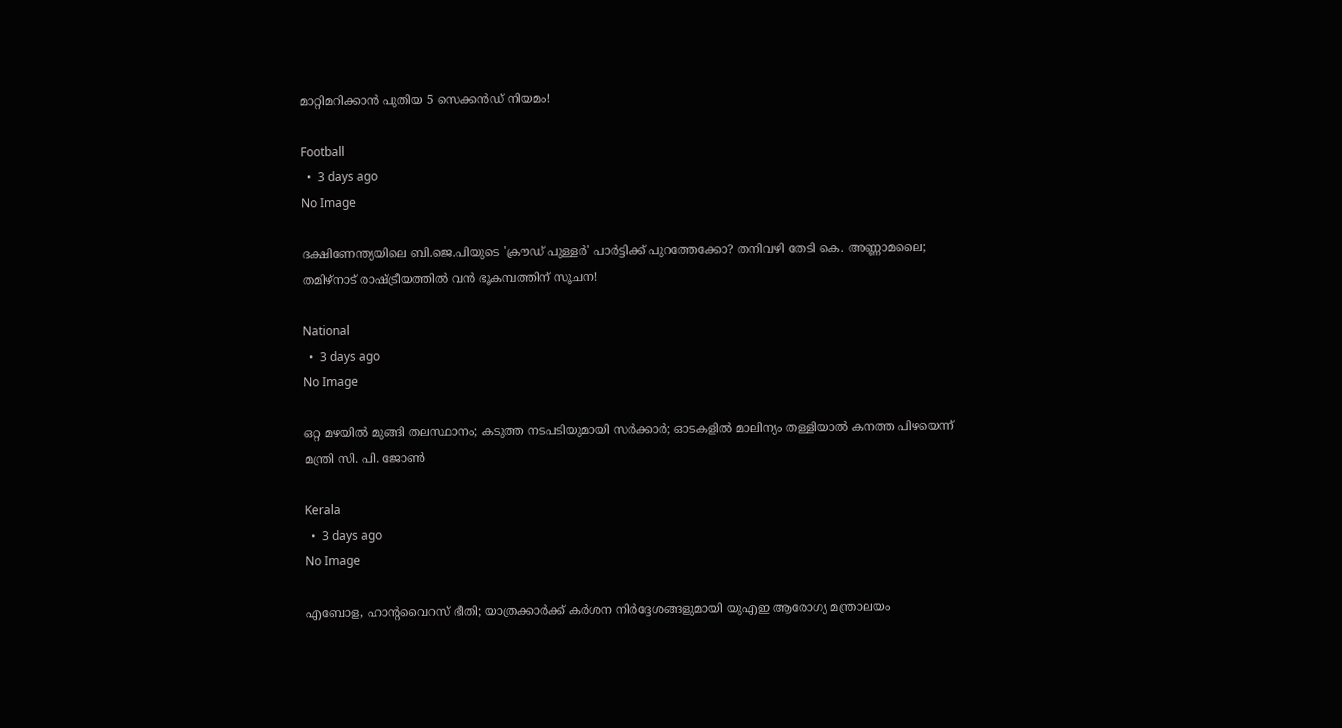മാറ്റിമറിക്കാൻ പുതിയ 5 സെക്കൻഡ് നിയമം!

Football
  •  3 days ago
No Image

ദക്ഷിണേന്ത്യയിലെ ബി.ജെ.പിയുടെ 'ക്രൗഡ് പുള്ളർ' പാർട്ടിക്ക് പുറത്തേക്കോ? തനിവഴി തേടി കെ. അണ്ണാമലൈ; തമിഴ്നാട് രാഷ്ട്രീയത്തിൽ വൻ ഭൂകമ്പത്തിന് സൂചന!

National
  •  3 days ago
No Image

ഒറ്റ മഴയിൽ മുങ്ങി തലസ്ഥാനം; കടുത്ത നടപടിയുമായി സർക്കാർ; ഓടകളിൽ മാലിന്യം തള്ളിയാൽ കനത്ത പിഴയെന്ന് മന്ത്രി സി. പി. ജോൺ

Kerala
  •  3 days ago
No Image

എബോള, ഹാന്റവൈറസ് ഭീതി; യാത്രക്കാർക്ക് കർശന നിർദ്ദേശങ്ങളുമായി യുഎഇ ആരോഗ്യ മന്ത്രാലയം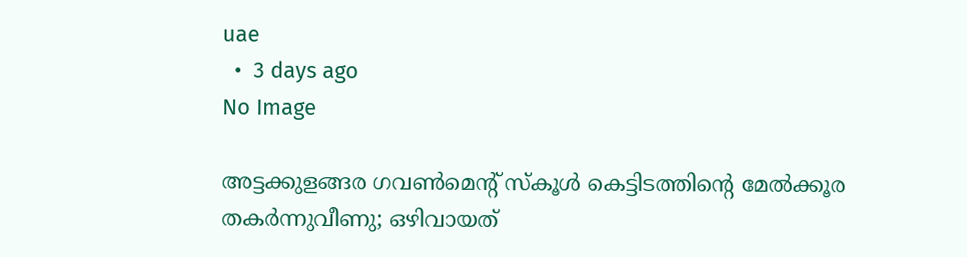uae
  •  3 days ago
No Image

അട്ടക്കുളങ്ങര ഗവൺമെന്റ് സ്കൂൾ കെട്ടിടത്തിന്റെ മേൽക്കൂര തകർന്നുവീണു; ഒഴിവായത്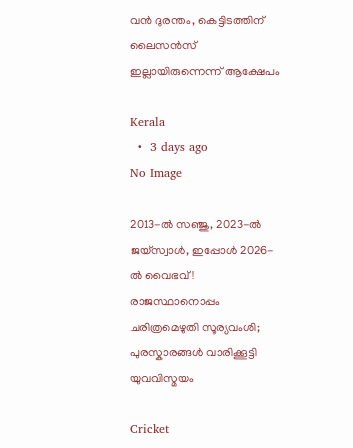വൻ ദുരന്തം, കെട്ടിടത്തിന് ലൈസൻസ് ഇല്ലായിരുന്നെന്ന് ആക്ഷേപം

Kerala
  •  3 days ago
No Image

2013-ൽ സഞ്ജു, 2023-ൽ ജയ്‌സ്വാൾ, ഇപ്പോൾ 2026-ൽ വൈഭവ്! രാജസ്ഥാനൊപ്പം ചരിത്രമെഴുതി സൂര്യവംശി; പുരസ്കാരങ്ങൾ വാരിക്കൂട്ടി യുവവിസ്മയം

Cricket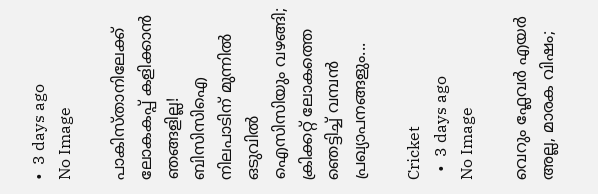•  3 days ago
No Image

പാകിസ്താനിലേക്ക് ലോകകപ്പ് കളിക്കാൻ ഞങ്ങളില്ല! ബിസിസിഐ നിലപാടിന് മുന്നിൽ ഒടുവിൽ ഐസിസിയും വഴങ്ങി; ക്രിക്കറ്റ് ലോകത്തെ ഞെട്ടിച്ച് വമ്പൻ പ്രഖ്യാപനങ്ങളും...

Cricket
  •  3 days ago
No Image

വെറും ഫ്ലേവർ എയർ അല്ല, മാരക വിഷം;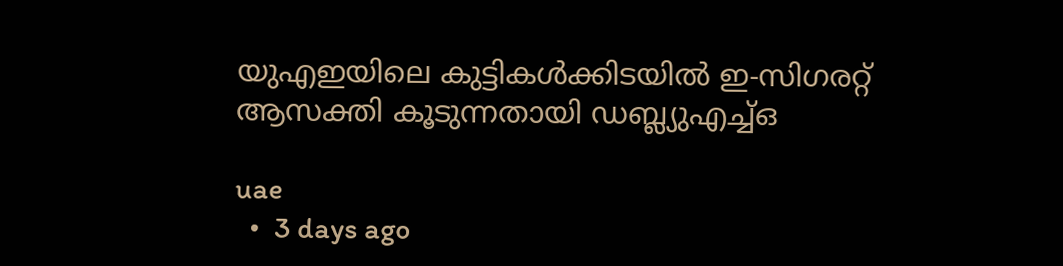യുഎഇയിലെ കുട്ടികൾക്കിടയിൽ ഇ-സിഗരറ്റ് ആസക്തി കൂടുന്നതായി ഡബ്ല്യുഎച്ച്ഒ

uae
  •  3 days ago